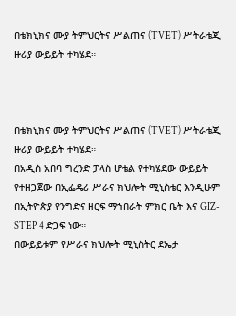በቴክኒክና ሙያ ትምህርትና ሥልጠና (TVET) ሥትራቴጂ ዙሪያ ውይይት ተካሄደ።



በቴክኒክና ሙያ ትምህርትና ሥልጠና (TVET) ሥትራቴጂ ዙሪያ ውይይት ተካሄደ።
በአዲስ አበባ ግረንድ ፓላስ ሆቴል የተካሄደው ውይይት የተዘጋጀው በኢፌዴሪ ሥራና ክህሎት ሚኒስቴር እንዲሁም በኢትዮጵያ የንግድና ዘርፍ ማኀበራት ምክር ቤት እና GIZ-STEP 4 ድጋፍ ነው።
በውይይቱም የሥራና ክህሎት ሚኒስትር ደኤታ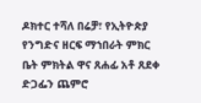ዶክተር ተሻለ በሬቻ፣ የኢትዮጵያ የንግድና ዘርፍ ማኀበራት ምክር ቤት ምክትል ዋና ጸሐፊ አቶ ጸደቀ ድጋፌን ጨምሮ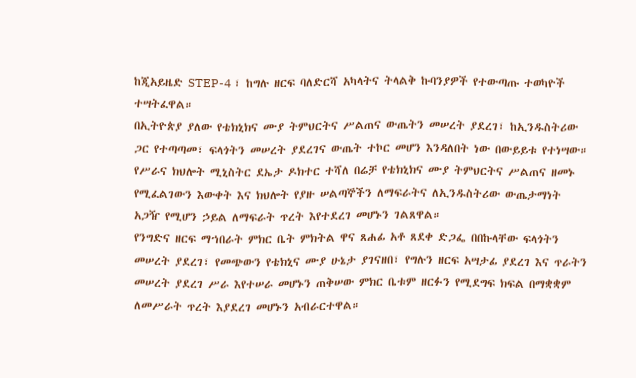ከጂአይዜድ STEP-4 ፣ ከግሉ ዘርፍ ባለድርሻ አካላትና ትላልቅ ኩባንያዎች የተውጣጡ ተወካዮች ተሣትፈዋል።
በኢትዮጵያ ያለው የቴክኒክና ሙያ ትምህርትና ሥልጠና ውጤትን መሠረት ያደረገ፣ ከኢንዱስትሪው ጋር የተጣጣመ፣ ፍላጎትን መሠረት ያደረገና ውጤት ተኮር መሆን እንዳለበት ነው በውይይቱ የተነሣው።
የሥራና ክህሎት ሚኒስትር ደኤታ ዶክተር ተሻለ በሬቻ የቴክኒክና ሙያ ትምህርትና ሥልጠና ዘመኑ የሚፈልገውን እውቀት እና ክህሎት የያዙ ሠልጣኞችን ለማፍራትና ለኢንዱስትሪው ውጤታማነት አጋዥ የሚሆን ኃይል ለማፍራት ጥረት እየተደረገ መሆኑን ገልጸዋል።
የንግድና ዘርፍ ማኀበራት ምክር ቤት ምክትል ዋና ጸሐፊ አቶ ጸደቀ ድጋፌ በበኩላቸው ፍላጎትን መሠረት ያደረገ፣ የመጭውን የቴክኒና ሙያ ሁኔታ ያገናዘበ፣ የግሉን ዘርፍ አሣታፊ ያደረገ እና ጥራትን መሠረት ያደረገ ሥራ እየተሠራ መሆኑን ጠቅሠው ምክር ቤቱም ዘርፉን የሚደግፍ ክፍል በማቋቋም ለመሥራት ጥረት እያደረገ መሆኑን አብራርተዋል።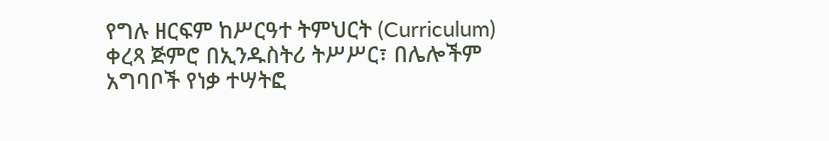የግሉ ዘርፍም ከሥርዓተ ትምህርት (Curriculum) ቀረጻ ጅምሮ በኢንዱስትሪ ትሥሥር፣ በሌሎችም አግባቦች የነቃ ተሣትፎ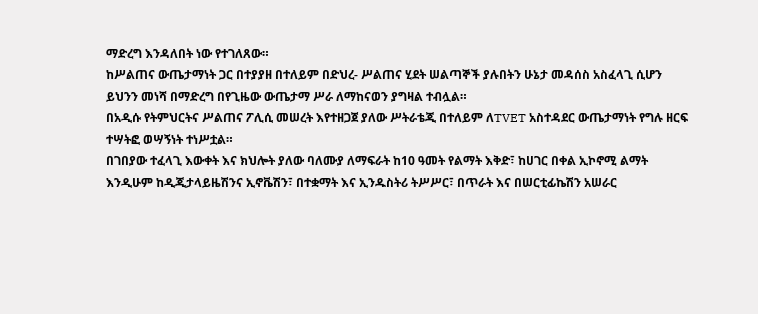ማድረግ እንዳለበት ነው የተገለጸው።
ከሥልጠና ውጤታማነት ጋር በተያያዘ በተለይም በድህረ- ሥልጠና ሂደት ሠልጣኞች ያሉበትን ሁኔታ መዳሰስ አስፈላጊ ሲሆን ይህንን መነሻ በማድረግ በየጊዜው ውጤታማ ሥራ ለማከናወን ያግዛል ተብሏል።
በአዲሱ የትምህርትና ሥልጠና ፖሊሲ መሠረት እየተዘጋጀ ያለው ሥትራቴጂ በተለይም ለTVET አስተዳደር ውጤታማነት የግሉ ዘርፍ ተሣትፎ ወሣኝነት ተነሥቷል።
በገበያው ተፈላጊ እውቀት እና ክህሎት ያለው ባለሙያ ለማፍራት ከ10 ዓመት የልማት እቅድ፣ ከሀገር በቀል ኢኮኖሚ ልማት እንዲሁም ከዲጂታላይዜሽንና ኢኖቬሽን፣ በተቋማት እና ኢንዱስትሪ ትሥሥር፣ በጥራት እና በሠርቲፊኬሽን አሠራር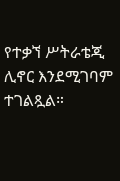የተቃኘ ሥትራቴጂ ሊኖር እንደሚገባም ተገልጿል።